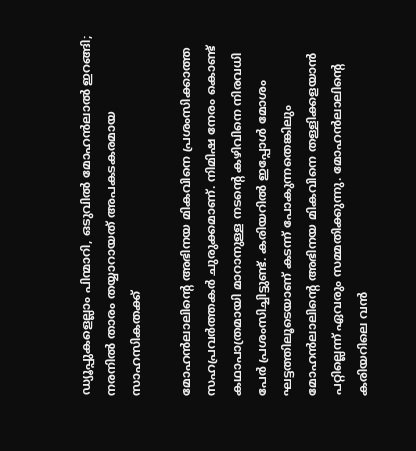ഡ്യൂപ്പുകളെല്ലാം പിന്മാറി, ഒടുവിൽ മോഹൻലാൽ ഇറങ്ങി; നരനിൽ താരം തയ്യാറായത് അപകടകരമായ സാഹസികതക്ക്

മോഹൻലാലിന്റെ അഭിനയ മികവിനെ പ്രശംസിക്കാത്ത സഹപ്രവർത്തകർ ചുരുക്കമാണ്. നിമിഷ നേരം കൊണ്ട് കഥാപാത്രമായി മാറാനുള്ള നടന്റെ കഴിവിനെ നിരവധി പേർ പ്രശംസിച്ചിട്ടുണ്ട്. കരിയറിൽ ഇപ്പോൾ മോശം ഘട്ടത്തിലൂ‌ടെയാണ് കടന്ന് പോകുന്നതെങ്കിലും മോഹൻലാലിന്റെ അഭിനയ മികവിനെ തള്ളിക്കളയാൻ പറ്റില്ലെന്ന് ഏവരും സമ്മതിക്കുന്നു. മോഹൻലാലിന്റെ കരിയറിലെ വൻ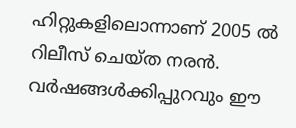ഹിറ്റുകളിലൊന്നാണ് 2005 ൽ റിലീസ് ചെയ്ത നരൻ. വർഷങ്ങൾക്കിപ്പുറവും ഈ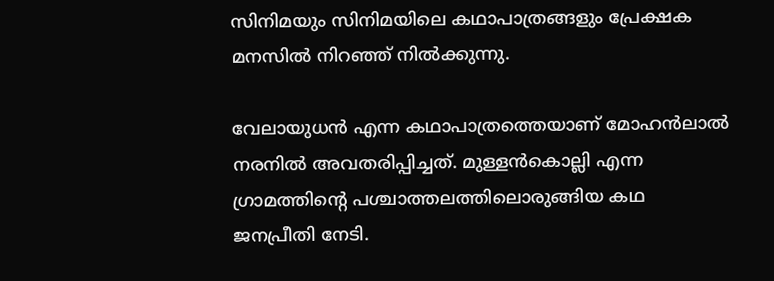സിനിമയും സിനിമയിലെ കഥാപാത്രങ്ങളും പ്രേക്ഷക മനസിൽ നിറഞ്ഞ് നിൽക്കുന്നു.

വേലായുധൻ എന്ന കഥാപാത്രത്തെയാണ് മോഹൻലാൽ നരനിൽ അവതരിപ്പിച്ചത്. മുള്ളൻകൊല്ലി എന്ന ഗ്രാമത്തിന്റെ പശ്ചാത്തലത്തിലൊരുങ്ങിയ കഥ ജനപ്രീതി നേടി.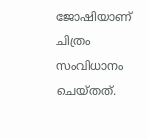ജോഷിയാണ് ചിത്രം സംവിധാനം ചെയ്തത്.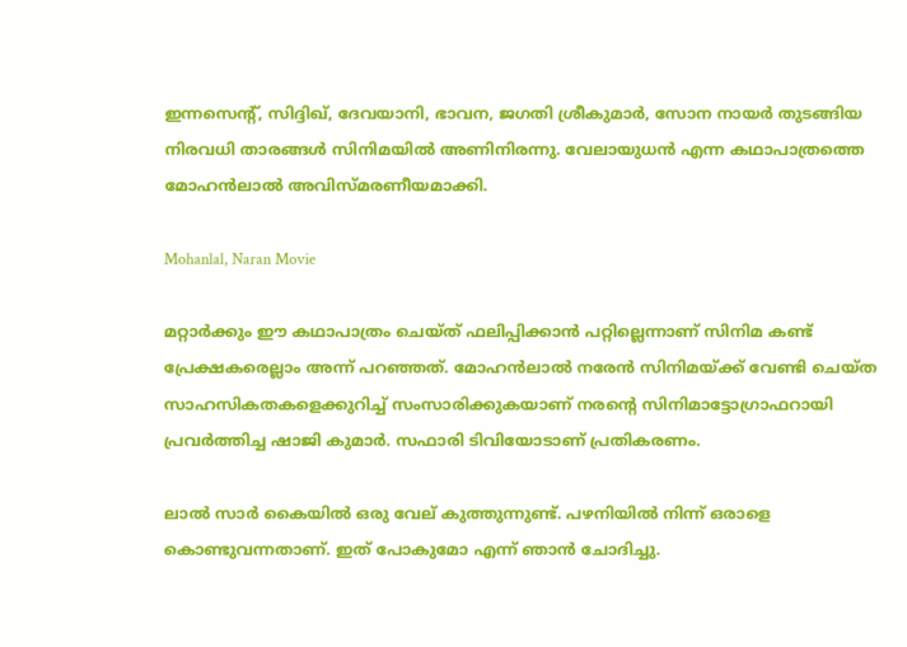ഇന്നസെന്റ്, സിദ്ദിഖ്, ദേവയാനി, ഭാവന, ജഗതി ശ്രീകുമാർ, സോന നായർ തുടങ്ങിയ നിരവധി താരങ്ങൾ സിനിമയിൽ അണിനിരന്നു. വേലായുധൻ എന്ന കഥാപാത്രത്തെ മോഹൻലാൽ അവിസ്മരണീയമാക്കി.

Mohanlal, Naran Movie

മറ്റാർക്കും ഈ കഥാപാത്രം ചെയ്ത് ഫലിപ്പിക്കാൻ പറ്റില്ലെന്നാണ് സിനിമ കണ്ട് പ്രേക്ഷകരെല്ലാം അന്ന് പറഞ്ഞത്. മോഹൻലാൽ നരേൻ സിനിമയ്ക്ക് വേണ്ടി ചെയ്ത സാഹസികതകളെക്കുറിച്ച് സംസാരിക്കുകയാണ് നരന്റെ സിനിമാട്ടോഗ്രാഫറായി പ്രവർത്തിച്ച ഷാജി കുമാർ. സഫാരി ‌ടിവിയോടാണ് പ്രതികരണം.

ലാൽ സാർ കൈയിൽ ഒരു വേല് കുത്തുന്നുണ്ട്. പഴനിയിൽ നിന്ന് ഒരാളെ കൊണ്ടുവന്നതാണ്. ഇത് പോകുമോ എന്ന് ഞാൻ ചോദിച്ചു.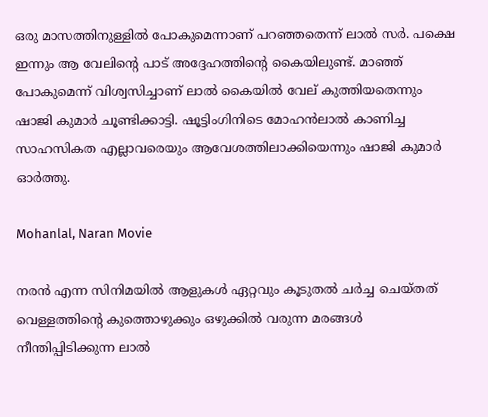ഒരു മാസത്തിനുള്ളിൽ പോകുമെന്നാണ് പറഞ്ഞതെന്ന് ലാൽ സർ. പക്ഷെ ഇന്നും ആ വേലിന്റെ പാ‌ട് അദ്ദേഹത്തിന്റെ കൈയിലുണ്ട്. മാഞ്ഞ് പോകുമെന്ന് വിശ്വസിച്ചാണ് ലാൽ കൈയിൽ വേല് കുത്തിയതെന്നും ഷാജി കുമാർ ചൂണ്ടിക്കാട്ടി. ഷൂട്ടിംഗിനിടെ മോഹൻലാൽ കാണിച്ച സാഹസികത എല്ലാവരെയും ആവേശത്തിലാക്കിയെന്നും ഷാജി കുമാർ ഓർത്തു.

Mohanlal, Naran Movie

നരൻ എന്ന സിനിമയിൽ ആളുകൾ ഏറ്റവും കൂടുതൽ ചർച്ച ചെയ്തത് വെള്ളത്തിന്റെ കുത്തൊഴുക്കും ഒഴുക്കിൽ വരുന്ന മരങ്ങൾ നീന്തിപ്പിടിക്കുന്ന ലാൽ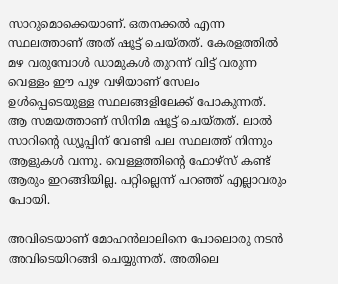സാറുമൊക്കെയാണ്. ഒതനക്കൽ എന്ന സ്ഥലത്താണ് അത് ഷൂട്ട് ചെയ്തത്. കേരളത്തിൽ മഴ വരുമ്പോൾ ഡാമുകൾ തുറന്ന് വിട്ട് വരുന്ന വെള്ളം ഈ പുഴ വഴിയാണ് സേലം ഉൾപ്പെടെയുള്ള സ്ഥലങ്ങളിലേക്ക് പോകുന്നത്. ആ സമയത്താണ് സിനിമ ഷൂട്ട് ചെയ്തത്. ലാൽ സാറിന്റെ ഡ്യൂപ്പിന് വേണ്ടി പല സ്ഥലത്ത് നിന്നും ആളുകൾ വന്നു. വെള്ളത്തിന്റെ ഫോഴ്സ് കണ്ട് ആരും ഇറങ്ങിയില്ല. പറ്റില്ലെന്ന് പറഞ്ഞ് എല്ലാവരും പോയി.

അവിടെയാണ് മോഹൻലാലിനെ പോലൊരു നടൻ അവിടെയിറങ്ങി ചെയ്യുന്നത്. അതിലെ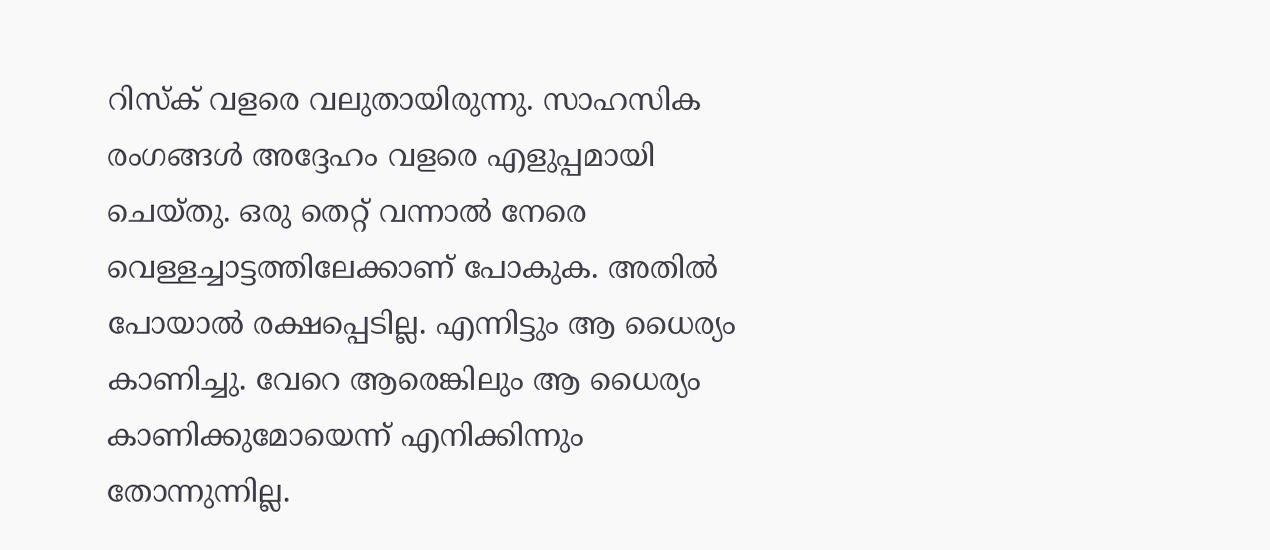റിസ്ക് വളരെ വലുതായിരുന്നു. സാഹസിക രംഗങ്ങൾ അദ്ദേഹം വളരെ എളുപ്പമായി ചെയ്തു. ഒരു തെറ്റ് വന്നാൽ നേരെ വെള്ളച്ചാട്ടത്തിലേക്കാണ് പോകുക. അതിൽ പോയാൽ രക്ഷപ്പെടില്ല. എന്നിട്ടും ആ ധൈര്യം കാണിച്ചു. വേറെ ആരെങ്കിലും ആ ധൈര്യം കാണിക്കുമോയെന്ന് എനിക്കിന്നും തോന്നുന്നില്ല.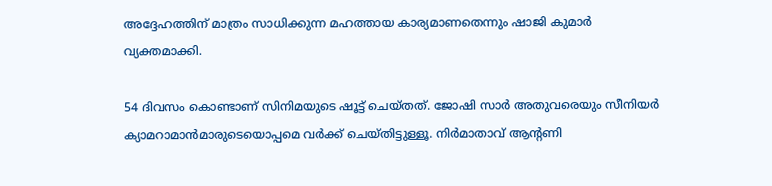അദ്ദേഹത്തിന് മാത്രം സാധിക്കുന്ന മഹത്തായ കാര്യമാണതെന്നും ഷാജി കുമാർ വ്യക്തമാക്കി.

54 ദിവസം കൊണ്ടാണ് സിനിമയുടെ ഷൂട്ട് ചെയ്തത്. ജോഷി സാർ അതുവരെയും സീനിയർ ക്യാമറാമാൻമാരുടെയൊപ്പമെ വർക്ക് ചെയ്തിട്ടുള്ളൂ. നിർമാതാവ് ആന്റണി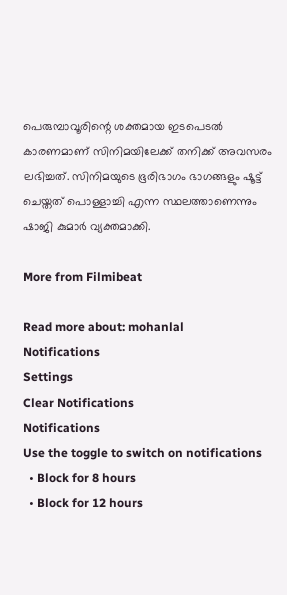പെരുമ്പാവൂരിന്റെ ശക്തമായ ഇടപെട‌ൽ കാരണമാണ് സിനിമയിലേക്ക് തനിക്ക് അവസരം ലഭിച്ചത്. സിനിമയുടെ ഭൂരിഭാഗം ഭാഗങ്ങളും ഷൂട്ട് ചെയ്തത് പൊള്ളാച്ചി എന്ന സ്ഥലത്താണെന്നും ഷാജി കുമാർ വ്യക്തമാക്കി.

More from Filmibeat

Read more about: mohanlal
Notifications
Settings
Clear Notifications
Notifications
Use the toggle to switch on notifications
  • Block for 8 hours
  • Block for 12 hours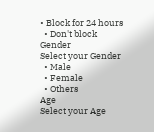• Block for 24 hours
  • Don't block
Gender
Select your Gender
  • Male
  • Female
  • Others
Age
Select your Age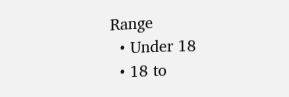Range
  • Under 18
  • 18 to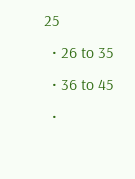25
  • 26 to 35
  • 36 to 45
  •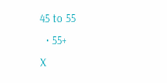45 to 55
  • 55+
X